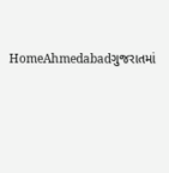HomeAhmedabadગુજરાતમાં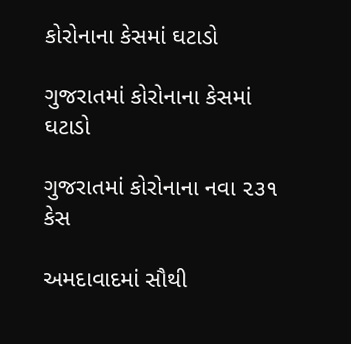કોરોનાના કેસમાં ઘટાડો

ગુજરાતમાં કોરોનાના કેસમાં ઘટાડો

ગુજરાતમાં કોરોનાના નવા ૨૩૧ કેસ

અમદાવાદમાં સૌથી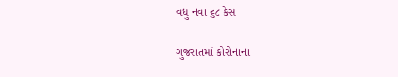વધુ નવા ૬૮ કેસ

ગુજરાતમાં કોરોનાના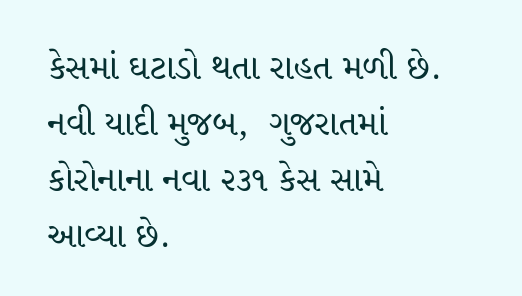કેસમાં ઘટાડો થતા રાહત મળી છે. નવી યાદી મુજબ,  ગુજરાતમાં કોરોનાના નવા ૨૩૧ કેસ સામે આવ્યા છે.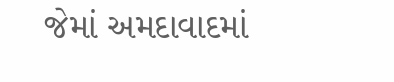જેમાં અમદાવાદમાં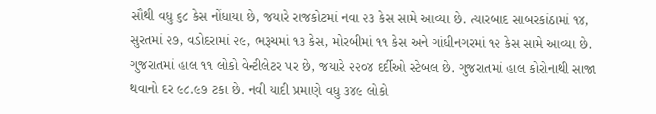સૌથી વધુ ૬૮ કેસ નોંધાયા છે, જયારે રાજકોટમાં નવા ૨૩ કેસ સામે આવ્યા છે. ત્યારબાદ સાબરકાંઠામાં ૧૪, સુરતમાં ૨૭, વડોદરામાં ૨૯, ભરૂચમાં ૧૩ કેસ, મોરબીમાં ૧૧ કેસ અને ગાંધીનગરમાં ૧૨ કેસ સામે આવ્યા છે. ગુજરાતમાં હાલ ૧૧ લોકો વેન્ટીલેટર પર છે, જયારે ૨૨૦૪ દર્દીઓ સ્ટેબલ છે. ગુજરાતમાં હાલ કોરોનાથી સાજા થવાનો દર ૯૮.૯૭ ટકા છે. નવી યાદી પ્રમાણે વધુ ૩૪૯ લોકો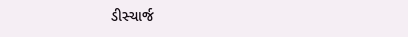ડીસ્ચાર્જ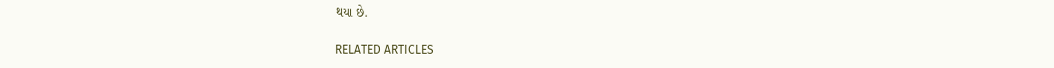થયા છે.

RELATED ARTICLES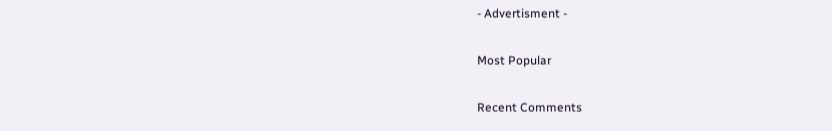- Advertisment -

Most Popular

Recent Comments